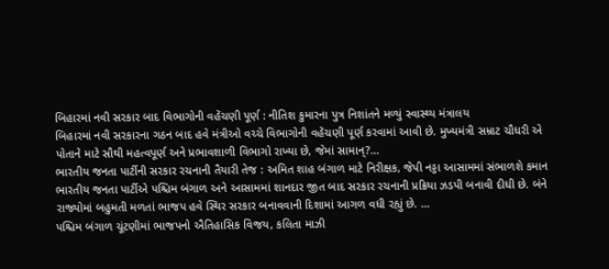બિહારમાં નવી સરકાર બાદ વિભાગોની વહેંચણી પૂર્ણ : નીતિશ કુમારના પુત્ર નિશાંતને મળ્યું સ્વાસ્થ્ય મંત્રાલય
બિહારમાં નવી સરકારના ગઠન બાદ હવે મંત્રીઓ વચ્ચે વિભાગોની વહેંચણી પૂર્ણ કરવામાં આવી છે. મુખ્યમંત્રી સમ્રાટ ચૌધરી એ પોતાને માટે સૌથી મહત્વપૂર્ણ અને પ્રભાવશાળી વિભાગો રાખ્યા છે, જેમાં સામાન્?...
ભારતીય જનતા પાર્ટીની સરકાર રચનાની તૈયારી તેજ : અમિત શાહ બંગાળ માટે નિરીક્ષક, જેપી નડ્ડા આસામમાં સંભાળશે કમાન
ભારતીય જનતા પાર્ટીએ પશ્ચિમ બંગાળ અને આસામમાં શાનદાર જીત બાદ સરકાર રચનાની પ્રક્રિયા ઝડપી બનાવી દીધી છે. બંને રાજ્યોમાં બહુમતી મળતાં ભાજપ હવે સ્થિર સરકાર બનાવવાની દિશામાં આગળ વધી રહ્યું છે. ...
પશ્ચિમ બંગાળ ચૂંટણીમાં ભાજપનો ઐતિહાસિક વિજય, કલિતા માઝી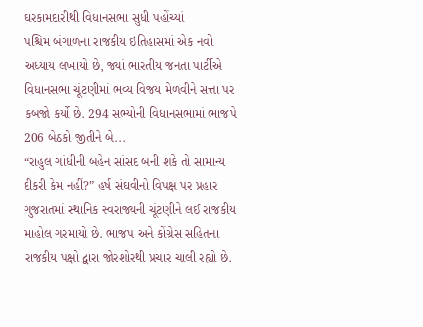ઘરકામદારીથી વિધાનસભા સુધી પહોંચ્યાં
પશ્ચિમ બંગાળના રાજકીય ઇતિહાસમાં એક નવો અધ્યાય લખાયો છે, જ્યાં ભારતીય જનતા પાર્ટીએ વિધાનસભા ચૂંટણીમાં ભવ્ય વિજય મેળવીને સત્તા પર કબજો કર્યો છે. 294 સભ્યોની વિધાનસભામાં ભાજપે 206 બેઠકો જીતીને બે...
“રાહુલ ગાંધીની બહેન સાંસદ બની શકે તો સામાન્ય દીકરી કેમ નહીં?” હર્ષ સંઘવીનો વિપક્ષ પર પ્રહાર
ગુજરાતમાં સ્થાનિક સ્વરાજ્યની ચૂંટણીને લઈ રાજકીય માહોલ ગરમાયો છે. ભાજપ અને કોંગ્રેસ સહિતના રાજકીય પક્ષો દ્વારા જોરશોરથી પ્રચાર ચાલી રહ્યો છે.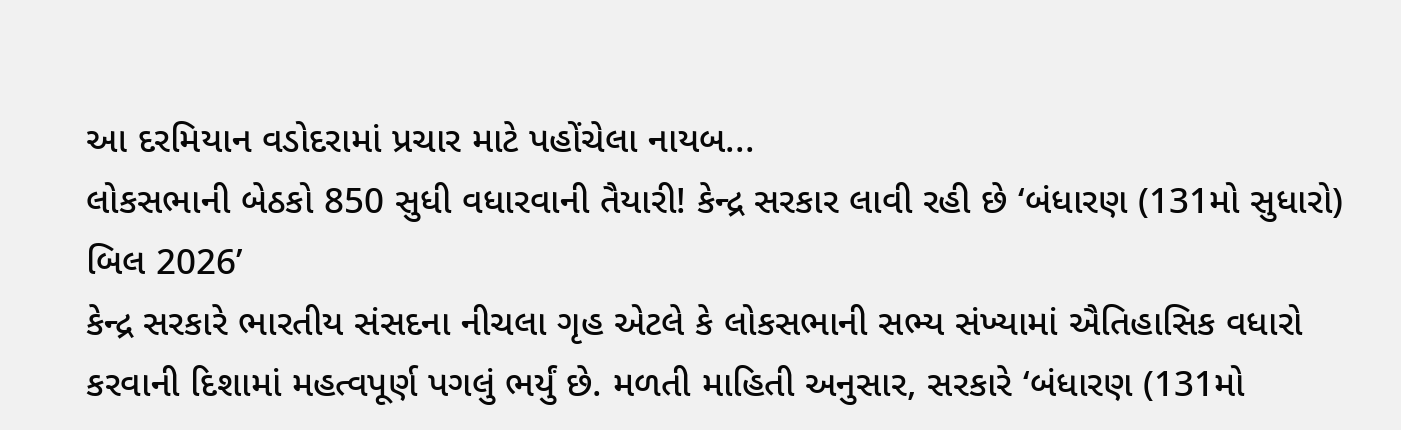આ દરમિયાન વડોદરામાં પ્રચાર માટે પહોંચેલા નાયબ...
લોકસભાની બેઠકો 850 સુધી વધારવાની તૈયારી! કેન્દ્ર સરકાર લાવી રહી છે ‘બંધારણ (131મો સુધારો) બિલ 2026’
કેન્દ્ર સરકારે ભારતીય સંસદના નીચલા ગૃહ એટલે કે લોકસભાની સભ્ય સંખ્યામાં ઐતિહાસિક વધારો કરવાની દિશામાં મહત્વપૂર્ણ પગલું ભર્યું છે. મળતી માહિતી અનુસાર, સરકારે ‘બંધારણ (131મો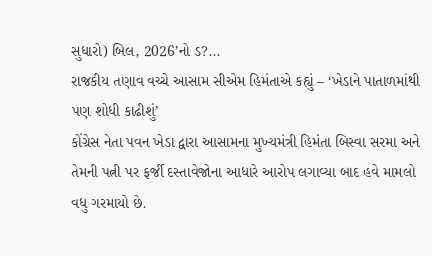સુધારો) બિલ, 2026’નો ડ?...
રાજકીય તણાવ વચ્ચે આસામ સીએમ હિમંતાએ કહ્યું – ‘ખેડાને પાતાળમાંથી પણ શોધી કાઢીશું’
કોંગ્રેસ નેતા પવન ખેડા દ્વારા આસામના મુખ્યમંત્રી હિમંતા બિસ્વા સરમા અને તેમની પત્ની પર ફર્જી દસ્તાવેજોના આધારે આરોપ લગાવ્યા બાદ હવે મામલો વધુ ગરમાયો છે.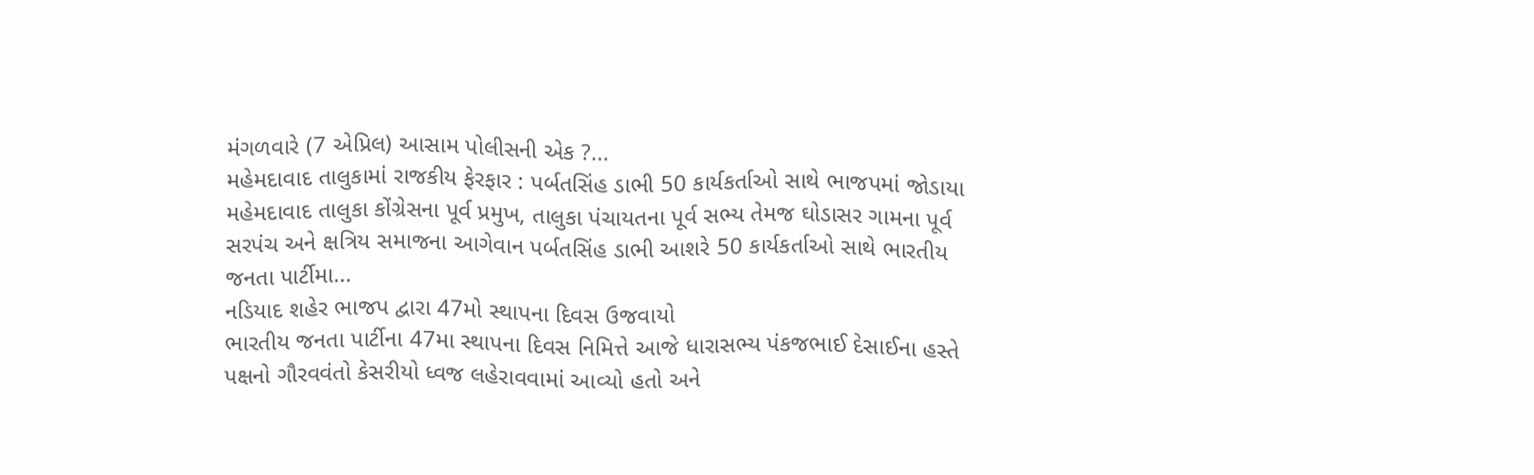મંગળવારે (7 એપ્રિલ) આસામ પોલીસની એક ?...
મહેમદાવાદ તાલુકામાં રાજકીય ફેરફાર : પર્બતસિંહ ડાભી 50 કાર્યકર્તાઓ સાથે ભાજપમાં જોડાયા
મહેમદાવાદ તાલુકા કોંગ્રેસના પૂર્વ પ્રમુખ, તાલુકા પંચાયતના પૂર્વ સભ્ય તેમજ ઘોડાસર ગામના પૂર્વ સરપંચ અને ક્ષત્રિય સમાજના આગેવાન પર્બતસિંહ ડાભી આશરે 50 કાર્યકર્તાઓ સાથે ભારતીય જનતા પાર્ટીમા...
નડિયાદ શહેર ભાજપ દ્વારા 47મો સ્થાપના દિવસ ઉજવાયો
ભારતીય જનતા પાર્ટીના 47મા સ્થાપના દિવસ નિમિત્તે આજે ધારાસભ્ય પંકજભાઈ દેસાઈના હસ્તે પક્ષનો ગૌરવવંતો કેસરીયો ધ્વજ લહેરાવવામાં આવ્યો હતો અને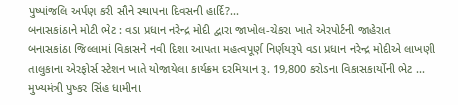પુષ્પાંજલિ અર્પણ કરી સૌને સ્થાપના દિવસની હાર્દિ?...
બનાસકાંઠાને મોટી ભેટ : વડા પ્રધાન નરેન્દ્ર મોદી દ્વારા જાખોલ-ચેકરા ખાતે એરપોર્ટની જાહેરાત
બનાસકાંઠા જિલ્લામાં વિકાસને નવી દિશા આપતા મહત્વપૂર્ણ નિર્ણયરૂપે વડા પ્રધાન નરેન્દ્ર મોદીએ લાખણી તાલુકાના એરફોર્સ સ્ટેશન ખાતે યોજાયેલા કાર્યક્રમ દરમિયાન રૂ. 19,800 કરોડના વિકાસકાર્યોની ભેટ ...
મુખ્યમંત્રી પુષ્કર સિંહ ધામીના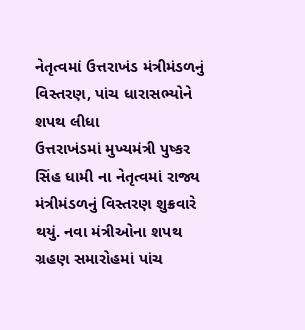નેતૃત્વમાં ઉત્તરાખંડ મંત્રીમંડળનું વિસ્તરણ, પાંચ ધારાસભ્યોને શપથ લીધા
ઉત્તરાખંડમાં મુખ્યમંત્રી પુષ્કર સિંહ ધામી ના નેતૃત્વમાં રાજ્ય મંત્રીમંડળનું વિસ્તરણ શુક્રવારે થયું. નવા મંત્રીઓના શપથ ગ્રહણ સમારોહમાં પાંચ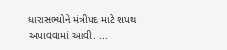ધારાસભ્યોને મંત્રીપદ માટે શપથ અપાવવામાં આવી. ...